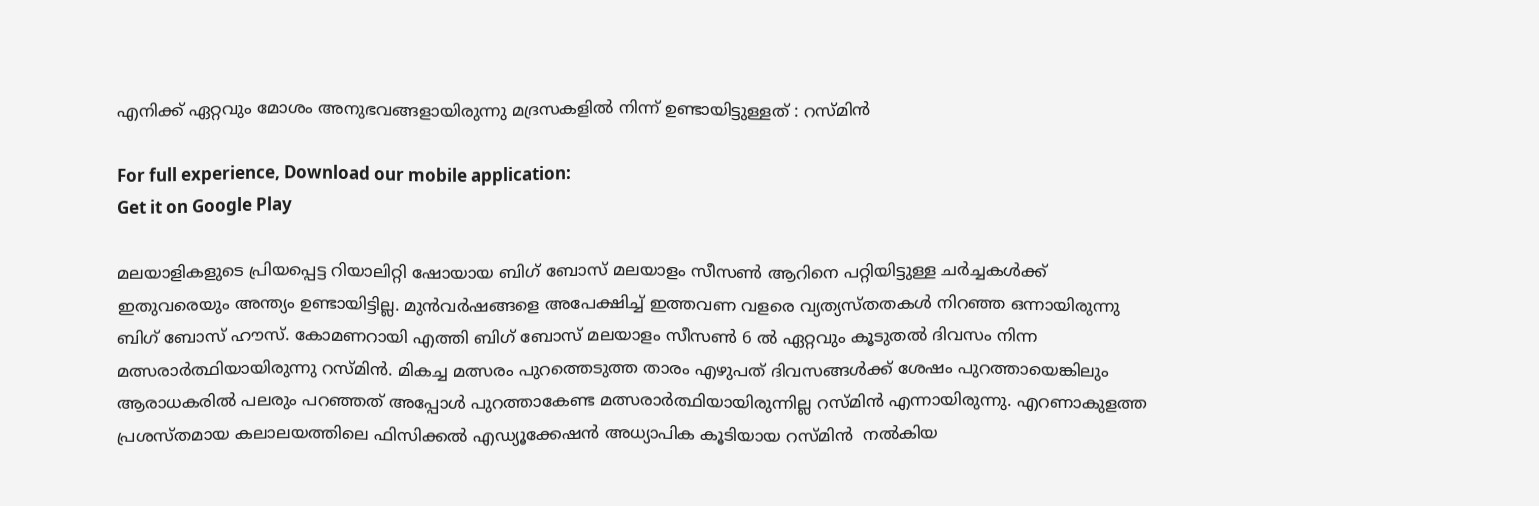എനിക്ക് ഏറ്റവും മോശം അനുഭവങ്ങളായിരുന്നു മദ്രസകളിൽ നിന്ന് ഉണ്ടായിട്ടുള്ളത് : റസ്‌മിൻ

For full experience, Download our mobile application:
Get it on Google Play

മലയാളികളുടെ പ്രിയപ്പെട്ട റിയാലിറ്റി ഷോയായ ബിഗ് ബോസ് മലയാളം സീസൺ ആറിനെ പറ്റിയിട്ടുള്ള ചർച്ചകൾക്ക് ഇതുവരെയും അന്ത്യം ഉണ്ടായിട്ടില്ല. മുൻവർഷങ്ങളെ അപേക്ഷിച്ച് ഇത്തവണ വളരെ വ്യത്യസ്തതകൾ നിറഞ്ഞ ഒന്നായിരുന്നു ബിഗ് ബോസ് ഹൗസ്. കോമണറായി എത്തി ബിഗ് ബോസ് മലയാളം സീസൺ 6 ൽ ഏറ്റവും കൂടുതൽ ദിവസം നിന്ന മത്സരാർത്ഥിയായിരുന്നു റസ്മിൻ. മികച്ച മത്സരം പുറത്തെടുത്ത താരം എഴുപത് ദിവസങ്ങൾക്ക് ശേഷം പുറത്തായെങ്കിലും ആരാധകരിൽ പലരും പറഞ്ഞത് അപ്പോൾ പുറത്താകേണ്ട മത്സരാർത്ഥിയായിരുന്നില്ല റസ്മിൻ എന്നായിരുന്നു. എറണാകുളത്ത പ്രശസ്തമായ കലാലയത്തിലെ ഫിസിക്കൽ എഡ്യൂക്കേഷൻ അധ്യാപിക കൂടിയായ റസ്മിൻ  നൽകിയ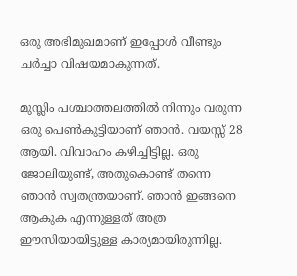ഒരു അഭിമുഖമാണ് ഇപ്പോൾ വീണ്ടും ചർച്ചാ വിഷയമാകുന്നത്.

മുസ്ലിം പശ്ചാത്തലത്തിൽ നിന്നും വരുന്ന ഒരു പെൺകുട്ടിയാണ് ഞാൻ. വയസ്സ് 28 ആയി. വിവാഹം കഴിച്ചിട്ടില്ല. ഒരു ജോലിയുണ്ട്, അതുകൊണ്ട് തന്നെ ഞാൻ സ്വതന്ത്രയാണ്. ഞാൻ ഇങ്ങനെ ആകുക എന്നുള്ളത് അത്ര ഈസിയായിട്ടുള്ള കാര്യമായിരുന്നില്ല.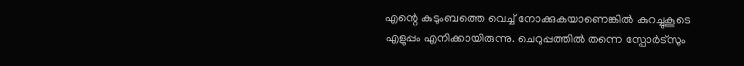എന്റെ കുടുംബത്തെ വെച്ച് നോക്കുകയാണെങ്കിൽ കുറച്ചുകൂടെ എളുപ്പം എനിക്കായിരുന്നു. ചെറുപ്പത്തിൽ തന്നെ സ്പോർട്സും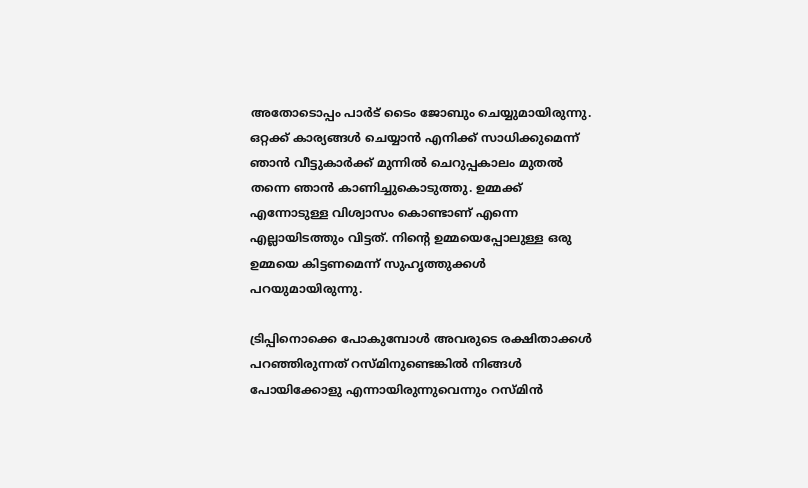അതോടൊപ്പം പാർട് ടൈം ജോബും ചെയ്യുമായിരുന്നു. ഒറ്റക്ക് കാര്യങ്ങൾ ചെയ്യാൻ എനിക്ക് സാധിക്കുമെന്ന് ഞാൻ വീട്ടുകാർക്ക് മുന്നിൽ ചെറുപ്പകാലം മുതൽ തന്നെ ഞാൻ കാണിച്ചുകൊടുത്തു. ഉമ്മക്ക് എന്നോടുള്ള വിശ്വാസം കൊണ്ടാണ് എന്നെ എല്ലായിടത്തും വിട്ടത്. നിന്റെ ഉമ്മയെപ്പോലുള്ള ഒരു ഉമ്മയെ കിട്ടണമെന്ന് സുഹൃത്തുക്കൾ പറയുമായിരുന്നു.

ട്രിപ്പിനൊക്കെ പോകുമ്പോൾ അവരുടെ രക്ഷിതാക്കൾ പറഞ്ഞിരുന്നത് റസ്മിനുണ്ടെങ്കിൽ നിങ്ങൾ പോയിക്കോളു എന്നായിരുന്നുവെന്നും റസ്മിൻ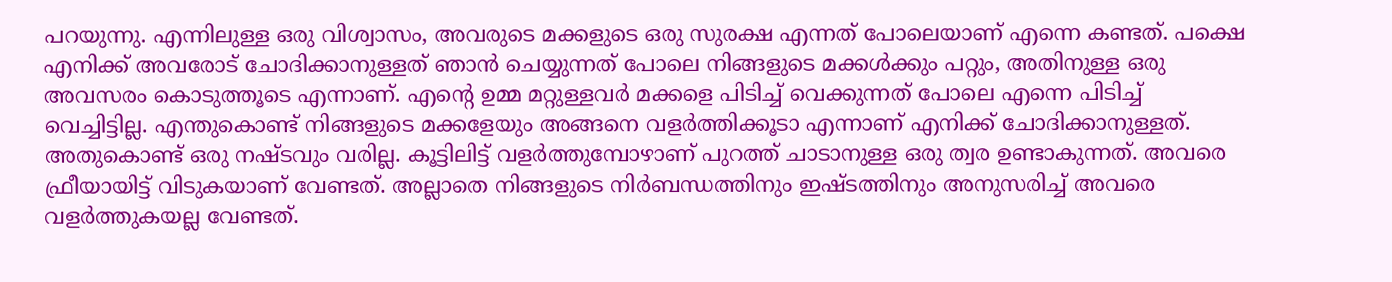പറയുന്നു. എന്നിലുള്ള ഒരു വിശ്വാസം, അവരുടെ മക്കളുടെ ഒരു സുരക്ഷ എന്നത് പോലെയാണ് എന്നെ കണ്ടത്. പക്ഷെ എനിക്ക് അവരോട് ചോദിക്കാനുള്ളത് ഞാൻ ചെയ്യുന്നത് പോലെ നിങ്ങളുടെ മക്കൾക്കും പറ്റും, അതിനുള്ള ഒരു അവസരം കൊടുത്തൂടെ എന്നാണ്. എന്റെ ഉമ്മ മറ്റുള്ളവർ മക്കളെ പിടിച്ച് വെക്കുന്നത് പോലെ എന്നെ പിടിച്ച് വെച്ചിട്ടില്ല. എന്തുകൊണ്ട് നിങ്ങളുടെ മക്കളേയും അങ്ങനെ വളർത്തിക്കൂടാ എന്നാണ് എനിക്ക് ചോദിക്കാനുള്ളത്. അതുകൊണ്ട് ഒരു നഷ്ടവും വരില്ല. കൂട്ടിലിട്ട് വളർത്തുമ്പോഴാണ് പുറത്ത് ചാടാനുള്ള ഒരു ത്വര ഉണ്ടാകുന്നത്. അവരെ ഫ്രീയായിട്ട് വിടുകയാണ് വേണ്ടത്. അല്ലാതെ നിങ്ങളുടെ നിർബന്ധത്തിനും ഇഷ്ടത്തിനും അനുസരിച്ച് അവരെ വളർത്തുകയല്ല വേണ്ടത്.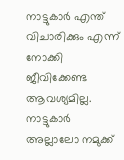നാട്ടുകാർ എന്ത് വിചാരിക്കും എന്ന് നോക്കി ജീവിക്കേണ്ട ആവശ്യമില്ല. നാട്ടുകാർ അല്ലാലോ നമുക്ക്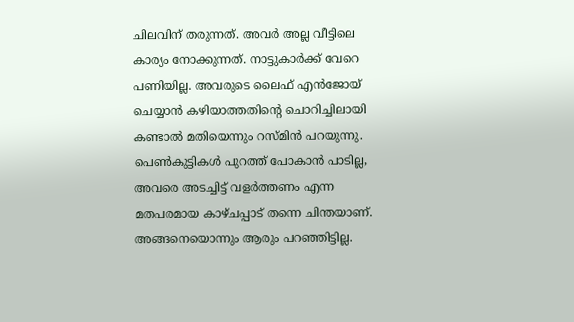ചിലവിന് തരുന്നത്. അവർ അല്ല വീട്ടിലെ കാര്യം നോക്കുന്നത്. നാട്ടുകാർക്ക് വേറെ പണിയില്ല. അവരുടെ ലൈഫ് എൻജോയ് ചെയ്യാൻ കഴിയാത്തതിന്റെ ചൊറിച്ചിലായി കണ്ടാൽ മതിയെന്നും റസ്മിൻ പറയുന്നു. പെൺകുട്ടികൾ പുറത്ത് പോകാൻ പാടില്ല, അവരെ അടച്ചിട്ട് വളർത്തണം എന്ന മതപരമായ കാഴ്ചപ്പാട് തന്നെ ചിന്തയാണ്. അങ്ങനെയൊന്നും ആരും പറഞ്ഞിട്ടില്ല.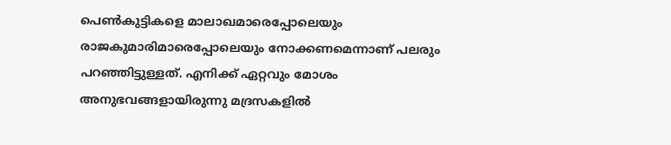പെൺകുട്ടികളെ മാലാഖമാരെപ്പോലെയും രാജകുമാരിമാരെപ്പോലെയും നോക്കണമെന്നാണ് പലരും പറഞ്ഞിട്ടുള്ളത്. എനിക്ക് ഏറ്റവും മോശം അനുഭവങ്ങളായിരുന്നു മദ്രസകളിൽ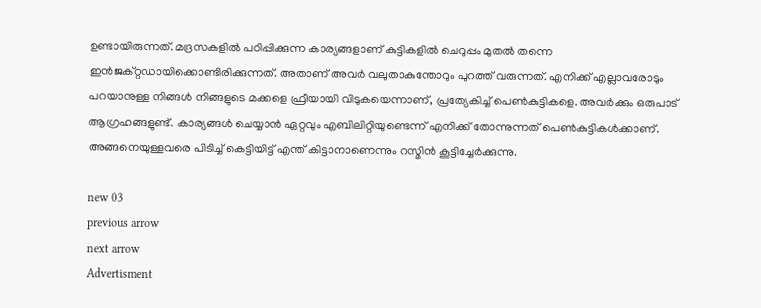ഉണ്ടായിരുന്നത്. മദ്രസകളിൽ പഠിപ്പിക്കുന്ന കാര്യങ്ങളാണ് കുട്ടികളിൽ ചെറുപ്പം മുതൽ തന്നെ ഇൻജക്റ്റഡായിക്കൊണ്ടിരിക്കുന്നത്. അതാണ് അവർ വലുതാകുന്തോറും പുറത്ത് വരുന്നത്. എനിക്ക് എല്ലാവരോടും പറയാനുള്ള നിങ്ങൾ നിങ്ങളുടെ മക്കളെ ഫ്രീയായി വിടുകയെന്നാണ്, പ്രത്യേകിച്ച് പെൺകുട്ടികളെ. അവർക്കും ഒരുപാട് ആഗ്രഹങ്ങളുണ്ട്. കാര്യങ്ങൾ ചെയ്യാൻ ഏറ്റവും എബിലിറ്റിയുണ്ടെന്ന് എനിക്ക് തോന്നുന്നത് പെൺകുട്ടികൾക്കാണ്. അങ്ങനെയുള്ളവരെ പിടിച്ച് കെട്ടിയിട്ട് എന്ത് കിട്ടാനാണെന്നും റസ്മിൻ കൂട്ടിച്ചേർക്കുന്നു.

new 03
previous arrow
next arrow
Advertisment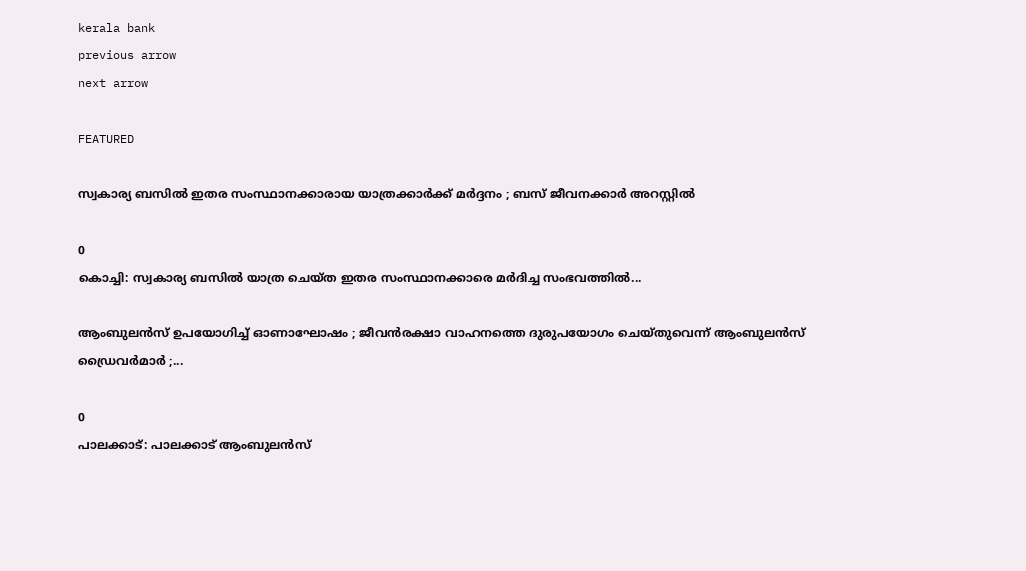kerala bank
previous arrow
next arrow

FEATURED

സ്വകാര്യ ബസിൽ ഇതര സംസ്ഥാനക്കാരായ യാത്രക്കാർക്ക് മർദ്ദനം ; ബസ് ജീവനക്കാർ അറസ്റ്റിൽ

0
കൊച്ചി: സ്വകാര്യ ബസിൽ യാത്ര ചെയ്ത ഇതര സംസ്ഥാനക്കാരെ മർദിച്ച സംഭവത്തിൽ...

ആംബുലൻസ് ഉപയോഗിച്ച് ഓണാഘോഷം ; ജീവൻരക്ഷാ വാഹനത്തെ ദുരുപയോഗം ചെയ്തുവെന്ന് ആംബുലൻസ് ഡ്രൈവർമാർ ;...

0
പാലക്കാട്: പാലക്കാട് ആംബുലൻസ്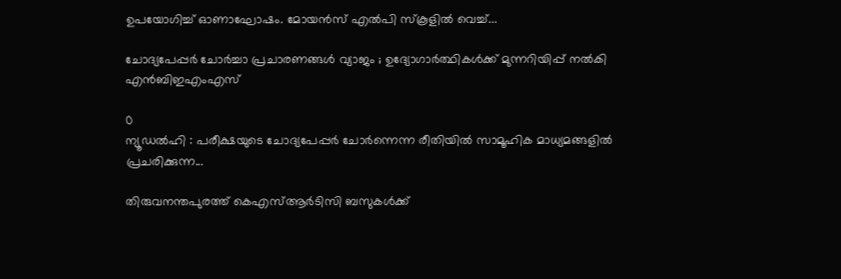ഉപയോഗിച്ച് ഓണാഘോഷം. മോയൻസ് എൽപി സ്കൂളിൽ വെച്ച്...

ചോദ്യപേപ്പർ ചോർച്ചാ പ്രചാരണങ്ങൾ വ്യാജം ; ഉദ്യോഗാർത്ഥികൾക്ക് മുന്നറിയിപ്പ് നൽകി എൻബിഇഎംഎസ്

0
ന്യൂഡൽഹി : പരീക്ഷയുടെ ചോദ്യപേപ്പർ ചോർന്നെന്ന രീതിയിൽ സാമൂഹിക മാധ്യമങ്ങളിൽ പ്രചരിക്കുന്ന...

തിരുവനന്തപുരത്ത് കെഎസ്ആർടിസി ബസുകൾക്ക്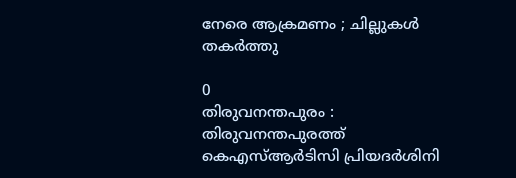നേരെ ആക്രമണം ; ചില്ലുകൾ തകർത്തു

0
തിരുവനന്തപുരം : തിരുവനന്തപുരത്ത് കെഎസ്ആർടിസി പ്രിയദർശിനി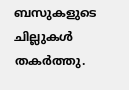ബസുകളുടെ ചില്ലുകൾ തകർത്തു.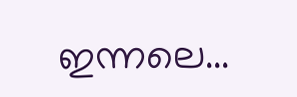ഇന്നലെ...